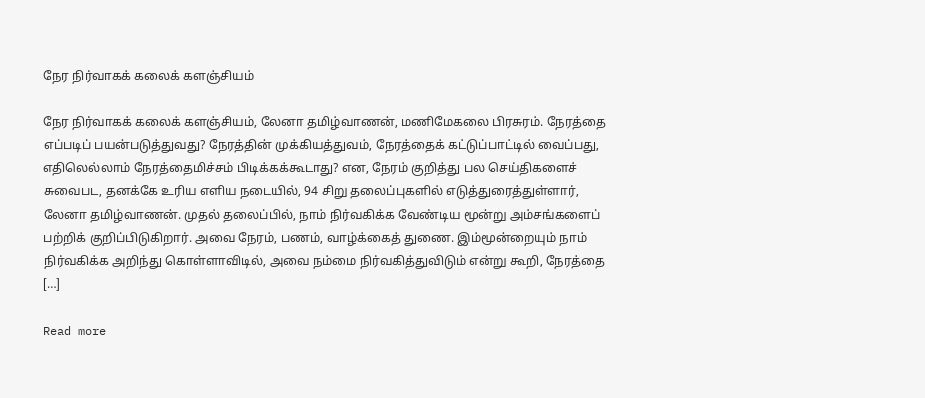நேர நிர்வாகக் கலைக் களஞ்சியம்

நேர நிர்வாகக் கலைக் களஞ்சியம், லேனா தமிழ்வாணன், மணிமேகலை பிரசுரம். நேரத்தை எப்படிப் பயன்படுத்துவது? நேரத்தின் முக்கியத்துவம், நேரத்தைக் கட்டுப்பாட்டில் வைப்பது, எதிலெல்லாம் நேரத்தைமிச்சம் பிடிக்கக்கூடாது? என, நேரம் குறித்து பல செய்திகளைச் சுவைபட, தனக்கே உரிய எளிய நடையில், 94 சிறு தலைப்புகளில் எடுத்துரைத்துள்ளார், லேனா தமிழ்வாணன். முதல் தலைப்பில், நாம் நிர்வகிக்க வேண்டிய மூன்று அம்சங்களைப் பற்றிக் குறிப்பிடுகிறார். அவை நேரம், பணம், வாழ்க்கைத் துணை. இம்மூன்றையும் நாம் நிர்வகிக்க அறிந்து கொள்ளாவிடில், அவை நம்மை நிர்வகித்துவிடும் என்று கூறி, நேரத்தை […]

Read more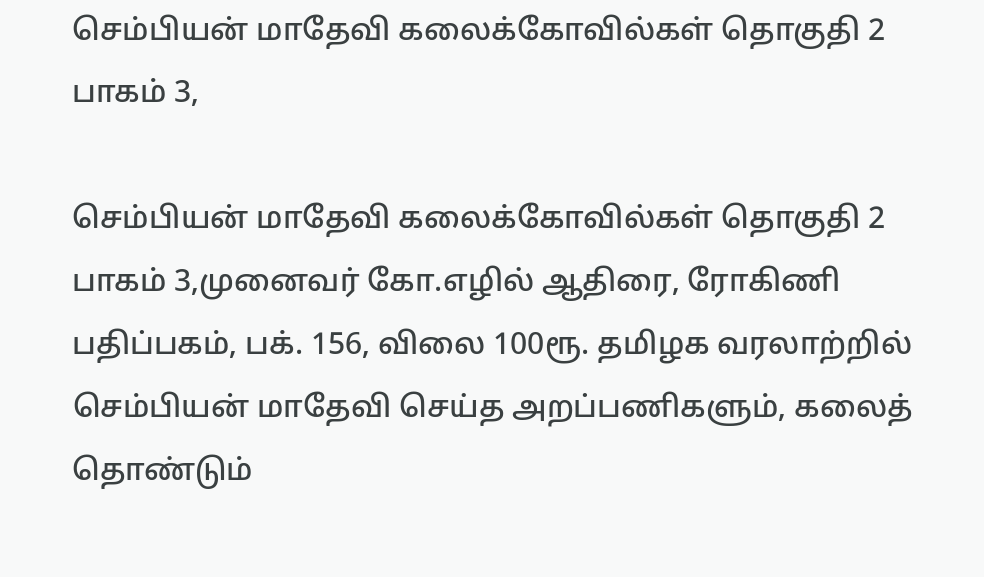செம்பியன் மாதேவி கலைக்கோவில்கள் தொகுதி 2 பாகம் 3,

செம்பியன் மாதேவி கலைக்கோவில்கள் தொகுதி 2 பாகம் 3,முனைவர் கோ.எழில் ஆதிரை, ரோகிணி பதிப்பகம், பக். 156, விலை 100ரூ. தமிழக வரலாற்றில் செம்பியன் மாதேவி செய்த அறப்பணிகளும், கலைத் தொண்டும்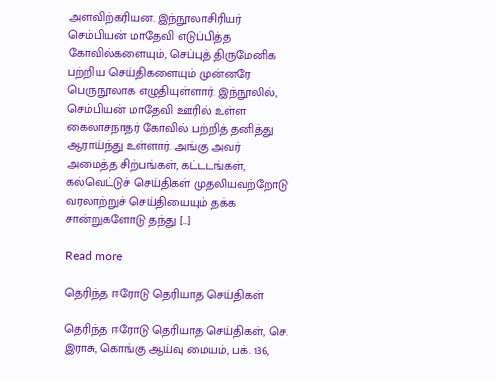அளவிற்கரியன. இந்நூலாசிரியர் செம்பியன் மாதேவி எடுப்பித்த கோவில்களையும், செப்புத் திருமேனிக பற்றிய செய்திகளையும் முன்னரே பெருநூலாக எழுதியுள்ளார். இந்நூலில், செம்பியன் மாதேவி ஊரில் உள்ள கைலாசநாதர் கோவில் பற்றித் தனித்து ஆராய்ந்து உள்ளார். அங்கு அவர் அமைத்த சிற்பங்கள், கட்டடங்கள், கல்வெட்டுச் செய்திகள் முதலியவற்றோடு வரலாற்றுச் செய்தியையும் தக்க சான்றுகளோடு தந்து […]

Read more

தெரிந்த ஈரோடு தெரியாத செய்திகள்

தெரிந்த ஈரோடு தெரியாத செய்திகள், செ. இராசு, கொங்கு ஆய்வு மையம், பக். 136,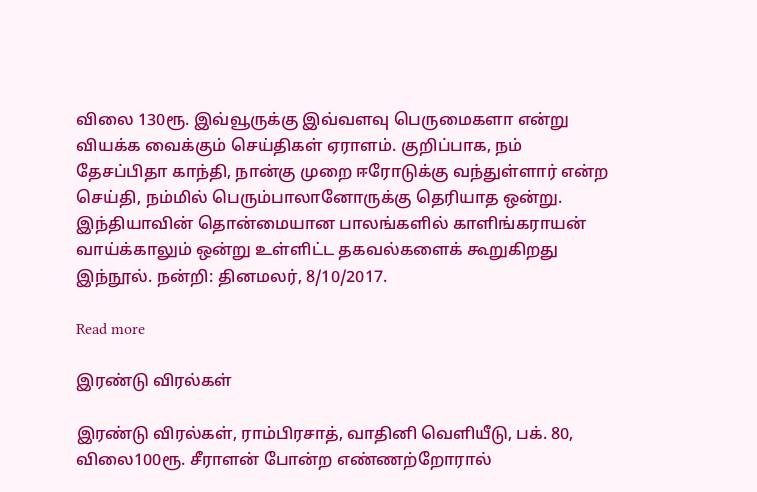விலை 130ரூ. இவ்வூருக்கு இவ்வளவு பெருமைகளா என்று வியக்க வைக்கும் செய்திகள் ஏராளம். குறிப்பாக, நம் தேசப்பிதா காந்தி, நான்கு முறை ஈரோடுக்கு வந்துள்ளார் என்ற செய்தி, நம்மில் பெரும்பாலானோருக்கு தெரியாத ஒன்று. இந்தியாவின் தொன்மையான பாலங்களில் காளிங்கராயன் வாய்க்காலும் ஒன்று உள்ளிட்ட தகவல்களைக் கூறுகிறது இந்நூல். நன்றி: தினமலர், 8/10/2017.

Read more

இரண்டு விரல்கள்

இரண்டு விரல்கள், ராம்பிரசாத், வாதினி வெளியீடு, பக். 80, விலை100ரூ. சீராளன் போன்ற எண்ணற்றோரால்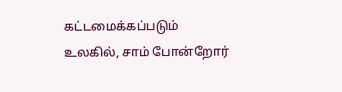கட்டமைக்கப்படும் உலகில், சாம் போன்றோர்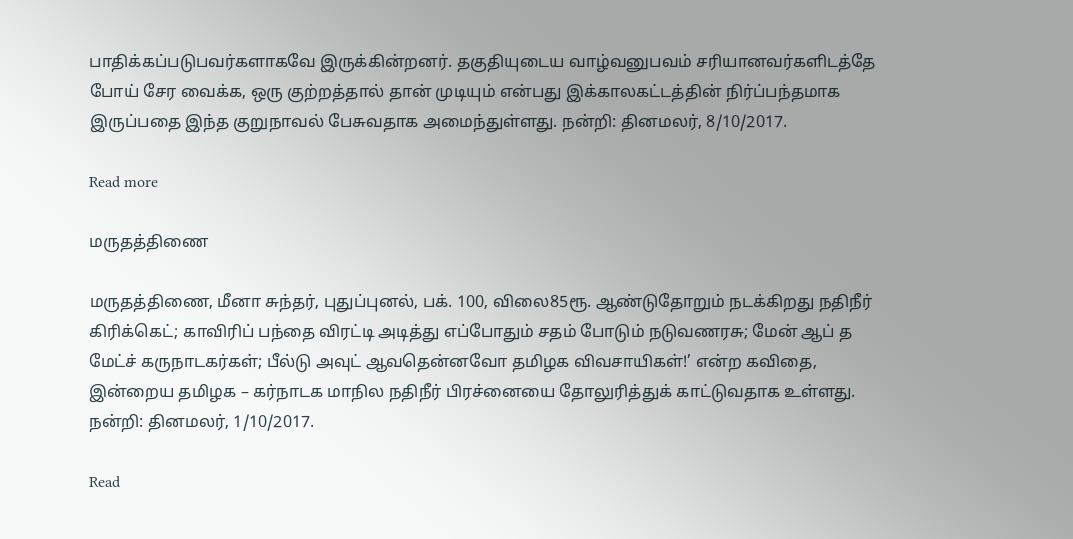பாதிக்கப்படுபவர்களாகவே இருக்கின்றனர். தகுதியுடைய வாழ்வனுபவம் சரியானவர்களிடத்தே போய் சேர வைக்க, ஒரு குற்றத்தால் தான் முடியும் என்பது இக்காலகட்டத்தின் நிர்ப்பந்தமாக இருப்பதை இந்த குறுநாவல் பேசுவதாக அமைந்துள்ளது. நன்றி: தினமலர், 8/10/2017.

Read more

மருதத்திணை

மருதத்திணை, மீனா சுந்தர், புதுப்புனல், பக். 100, விலை85ரூ. ஆண்டுதோறும் நடக்கிறது நதிநீர் கிரிக்கெட்; காவிரிப் பந்தை விரட்டி அடித்து எப்போதும் சதம் போடும் நடுவணரசு; மேன் ஆப் த மேட்ச் கருநாடகர்கள்; பீல்டு அவுட் ஆவதென்னவோ தமிழக விவசாயிகள்!’ என்ற கவிதை, இன்றைய தமிழக – கர்நாடக மாநில நதிநீர் பிரச்னையை தோலுரித்துக் காட்டுவதாக உள்ளது. நன்றி: தினமலர், 1/10/2017.

Read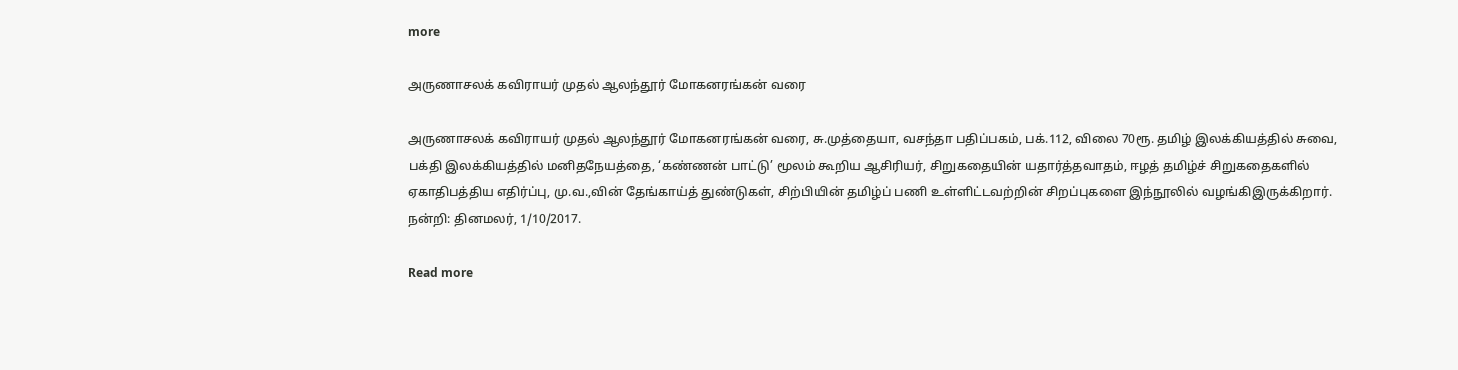more

அருணாசலக் கவிராயர் முதல் ஆலந்தூர் மோகனரங்கன் வரை

அருணாசலக் கவிராயர் முதல் ஆலந்தூர் மோகனரங்கன் வரை, சு.முத்தையா, வசந்தா பதிப்பகம், பக்.112, விலை 70ரூ. தமிழ் இலக்கியத்தில் சுவை, பக்தி இலக்கியத்தில் மனிதநேயத்தை, ‘கண்ணன் பாட்டு’ மூலம் கூறிய ஆசிரியர், சிறுகதையின் யதார்த்தவாதம், ஈழத் தமிழ்ச் சிறுகதைகளில் ஏகாதிபத்திய எதிர்ப்பு, மு.வ.,வின் தேங்காய்த் துண்டுகள், சிற்பியின் தமிழ்ப் பணி உள்ளிட்டவற்றின் சிறப்புகளை இந்நூலில் வழங்கிஇருக்கிறார். நன்றி: தினமலர், 1/10/2017.

Read more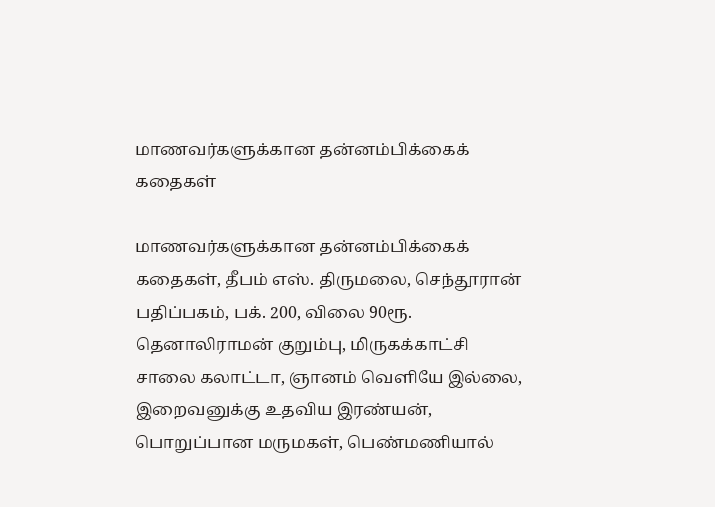மாணவர்களுக்கான தன்னம்பிக்கைக் கதைகள்

மாணவர்களுக்கான தன்னம்பிக்கைக் கதைகள், தீபம் எஸ். திருமலை, செந்தூரான் பதிப்பகம், பக். 200, விலை 90ரூ. தெனாலிராமன் குறும்பு, மிருகக்காட்சி சாலை கலாட்டா, ஞானம் வெளியே இல்லை, இறைவனுக்கு உதவிய இரண்யன், பொறுப்பான மருமகள், பெண்மணியால்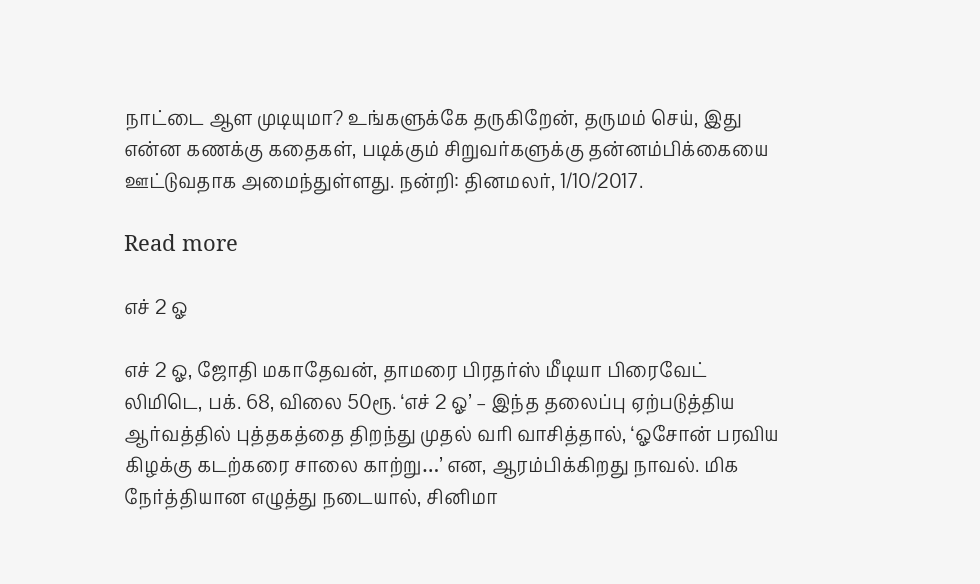நாட்டை ஆள முடியுமா? உங்களுக்கே தருகிறேன், தருமம் செய், இது என்ன கணக்கு கதைகள், படிக்கும் சிறுவர்களுக்கு தன்னம்பிக்கையை ஊட்டுவதாக அமைந்துள்ளது. நன்றி: தினமலர், 1/10/2017.

Read more

எச் 2 ஓ

எச் 2 ஓ, ஜோதி மகாதேவன், தாமரை பிரதர்ஸ் மீடியா பிரைவேட் லிமிடெ, பக். 68, விலை 50ரூ. ‘எச் 2 ஓ’ – இந்த தலைப்பு ஏற்படுத்திய ஆர்வத்தில் புத்தகத்தை திறந்து முதல் வரி வாசித்தால், ‘ஓசோன் பரவிய கிழக்கு கடற்கரை சாலை காற்று…’ என, ஆரம்பிக்கிறது நாவல். மிக நேர்த்தியான எழுத்து நடையால், சினிமா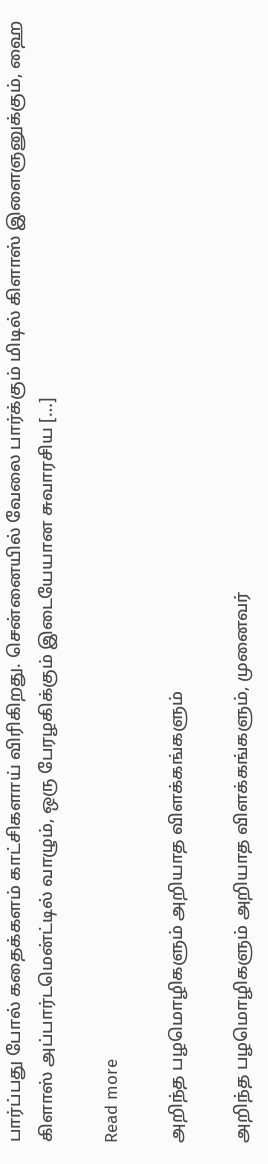பார்ப்பது போல் கதைக்களம் காட்சிகளாய் விரிகிறது. சென்னையில் வேலை பார்க்கும் மிடில் கிளாஸ் இளைஞனுக்கும், ஹை கிளாஸ் அப்பார்டமென்ட்டில் வாழும், ஒரு பேரழகிக்கும் இடையேயான சுவாரசிய […]

Read more

அறிந்த பழமொழிகளும் அறியாத விளக்கங்களும்

அறிந்த பழமொழிகளும் அறியாத விளக்கங்களும், முனைவர்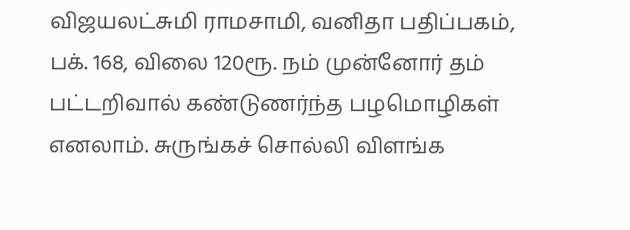விஜயலட்சுமி ராமசாமி, வனிதா பதிப்பகம், பக். 168, விலை 120ரூ. நம் முன்னோர் தம் பட்டறிவால் கண்டுணர்ந்த பழமொழிகள் எனலாம். சுருங்கச் சொல்லி விளங்க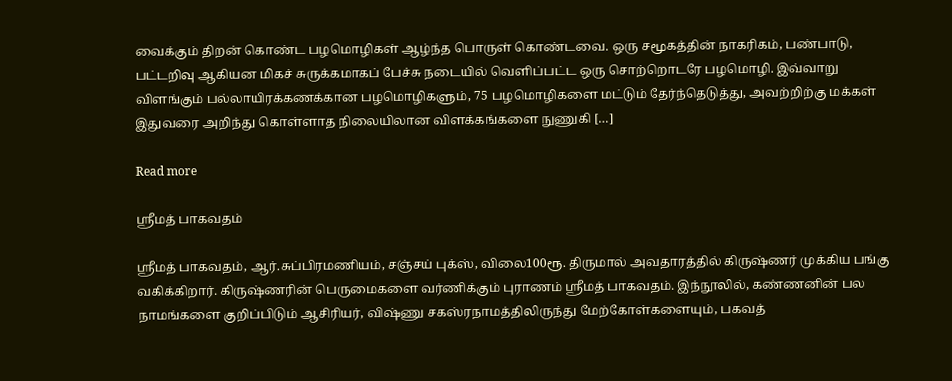வைக்கும் திறன் கொண்ட பழமொழிகள் ஆழ்ந்த பொருள் கொண்டவை. ஒரு சமூகத்தின் நாகரிகம், பண்பாடு, பட்டறிவு ஆகியன மிகச் சுருக்கமாகப் பேச்சு நடையில் வெளிப்பட்ட ஒரு சொற்றொடரே பழமொழி. இவ்வாறு விளங்கும் பல்லாயிரக்கணக்கான பழமொழிகளும், 75 பழமொழிகளை மட்டும் தேர்ந்தெடுத்து, அவற்றிற்கு மக்கள் இதுவரை அறிந்து கொள்ளாத நிலையிலான விளக்கங்களை நுணுகி […]

Read more

ஸ்ரீமத் பாகவதம்

ஸ்ரீமத் பாகவதம், ஆர்.சுப்பிரமணியம், சஞ்சய் புக்ஸ், விலை100ரூ. திருமால் அவதாரத்தில் கிருஷ்ணர் முக்கிய பங்கு வகிக்கிறார். கிருஷ்ணரின் பெருமைகளை வர்ணிக்கும் புராணம் ஸ்ரீமத் பாகவதம். இந்நூலில், கண்ணனின் பல நாமங்களை குறிப்பிடும் ஆசிரியர், விஷ்ணு சகஸ்ரநாமத்திலிருந்து மேற்கோள்களையும், பகவத்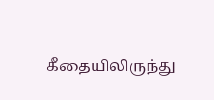கீதையிலிருந்து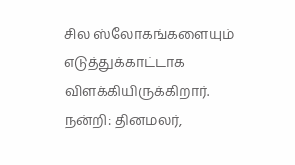சில ஸ்லோகங்களையும் எடுத்துக்காட்டாக விளக்கியிருக்கிறார். நன்றி: தினமலர்,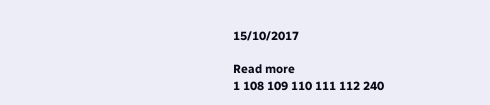15/10/2017

Read more
1 108 109 110 111 112 240